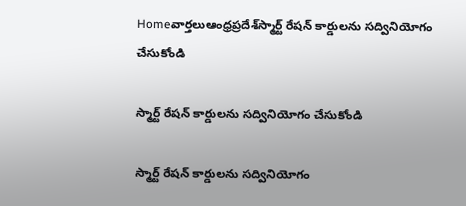Homeవార్తలుఆంధ్రప్రదేశ్‌స్మార్ట్ రేషన్ కార్డులను సద్వినియోగం చేసుకోండి

స్మార్ట్ రేషన్ కార్డులను సద్వినియోగం చేసుకోండి

స్మార్ట్ రేషన్ కార్డులను సద్వినియోగం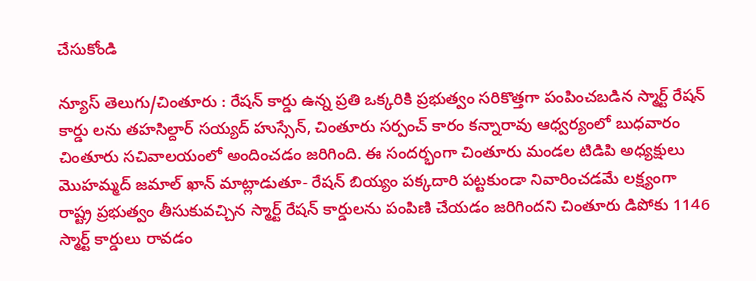చేసుకోండి

న్యూస్ తెలుగు/చింతూరు : రేషన్ కార్డు ఉన్న ప్రతి ఒక్కరికి ప్రభుత్వం సరికొత్తగా పంపించబడిన స్మార్ట్ రేషన్ కార్డు లను తహసిల్దార్ సయ్యద్ హుస్సేన్, చింతూరు సర్పంచ్ కారం కన్నారావు ఆధ్వర్యంలో బుధవారం చింతూరు సచివాలయంలో అందించడం జరిగింది. ఈ సందర్భంగా చింతూరు మండల టిడిపి అధ్యక్షులు మొహమ్మద్ జమాల్ ఖాన్ మాట్లాడుతూ- రేషన్ బియ్యం పక్కదారి పట్టకుండా నివారించడమే లక్ష్యంగా రాష్ట్ర ప్రభుత్వం తీసుకువచ్చిన స్మార్ట్ రేషన్ కార్డులను పంపిణి చేయడం జరిగిందని చింతూరు డిపోకు 1146 స్మార్ట్ కార్డులు రావడం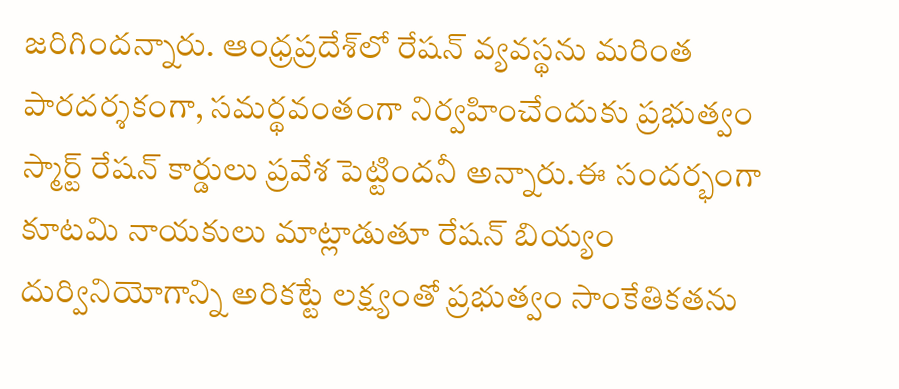జరిగిందన్నారు. ఆంధ్రప్రదేశ్‌లో రేషన్ వ్యవస్థను మరింత పారదర్శకంగా, సమర్థవంతంగా నిర్వహించేందుకు ప్రభుత్వం స్మార్ట్ రేషన్ కార్డులు ప్రవేశ పెట్టిందనీ అన్నారు.ఈ సందర్భంగా కూటమి నాయకులు మాట్లాడుతూ రేషన్ బియ్యం దుర్వినియోగాన్ని అరికట్టే లక్ష్యంతో ప్రభుత్వం సాంకేతికతను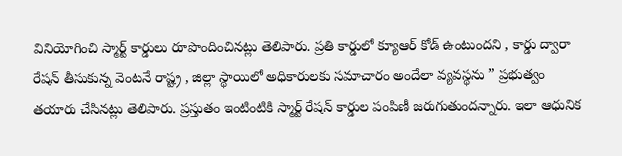వినియోగించి స్మార్ట్ కార్డులు రూపొందించినట్లు తెలిపారు. ప్రతి కార్డులో క్యూఆర్ కోడ్ ఉంటుందని , కార్డు ద్వారా రేషన్ తీసుకున్న వెంటనే రాష్ట్ర , జిల్లా స్థాయిలో అధికారులకు సమాచారం అందేలా వ్యవస్థను ” ప్రభుత్వం తయారు చేసినట్లు తెలిపారు. ప్రస్తుతం ఇంటింటికి స్మార్ట్ రేషన్ కార్డుల పంపిణీ జరుగుతుందన్నారు. ఇలా ఆధునిక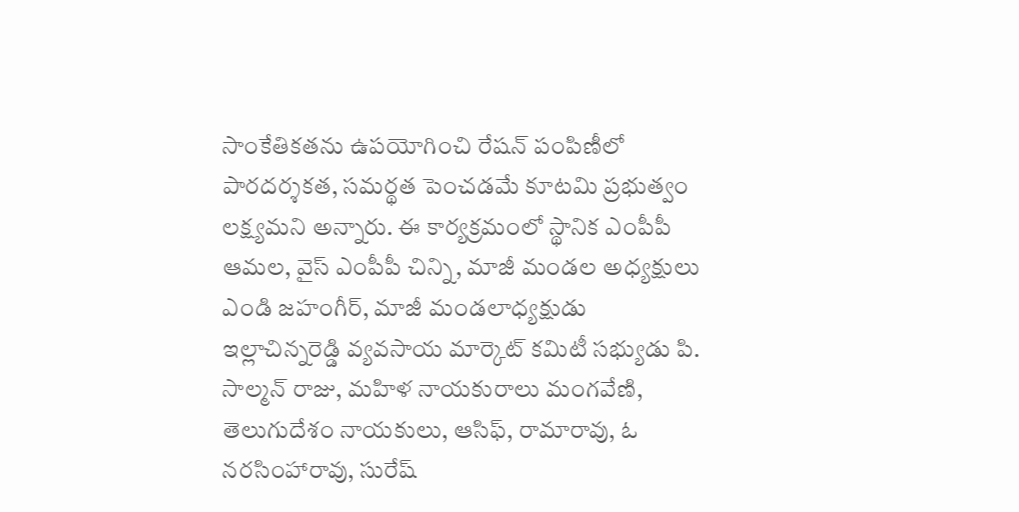సాంకేతికతను ఉపయోగించి రేషన్ పంపిణీలో పారదర్శకత, సమర్థత పెంచడమే కూటమి ప్రభుత్వం లక్ష్యమని అన్నారు. ఈ కార్యక్రమంలో స్థానిక ఎంపీపీ ఆమల, వైస్ ఎంపీపీ చిన్ని, మాజీ మండల అధ్యక్షులు ఎండి జహంగీర్, మాజీ మండలాధ్యక్షుడు ఇల్లాచిన్నరెడ్డి వ్యవసాయ మార్కెట్ కమిటీ సభ్యుడు పి. సాల్మన్ రాజు, మహిళ నాయకురాలు మంగవేణి, తెలుగుదేశం నాయకులు, ఆసిఫ్, రామారావు, ఓ నరసింహారావు, సురేష్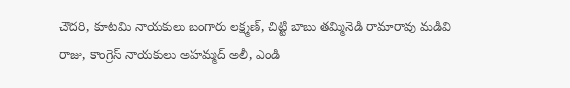చౌదరి, కూటమి నాయకులు బంగారు లక్ష్మణ్, చిట్టి బాబు తమ్మినెడి రామారావు మడివి రాజు, కాంగ్రెస్ నాయకులు అహమ్మద్ అలీ, ఎండి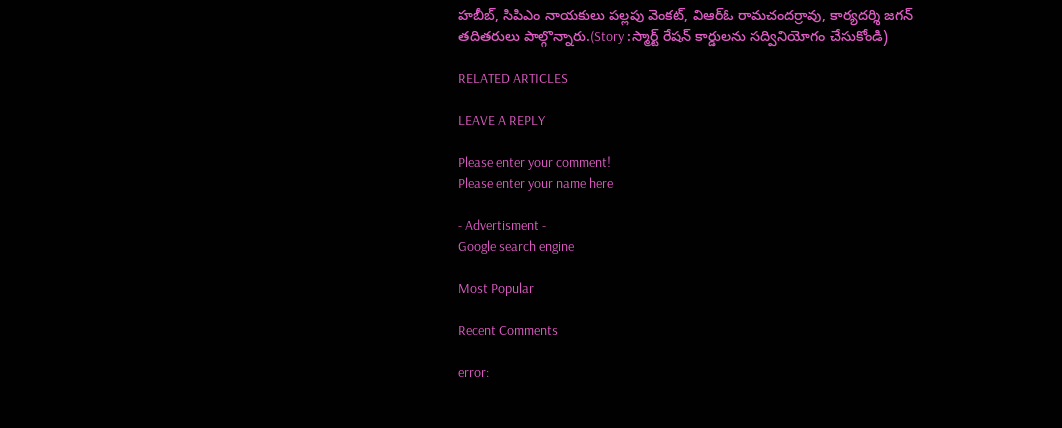హబీబ్, సిపిఎం నాయకులు పల్లపు వెంకట్, విఆర్ఓ రామచందర్రావు, కార్యదర్శి జగన్ తదితరులు పాల్గొన్నారు.(Story :స్మార్ట్ రేషన్ కార్డులను సద్వినియోగం చేసుకోండి)

RELATED ARTICLES

LEAVE A REPLY

Please enter your comment!
Please enter your name here

- Advertisment -
Google search engine

Most Popular

Recent Comments

error: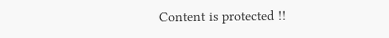Content is protected !!